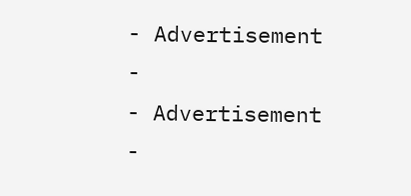- Advertisement -
- Advertisement -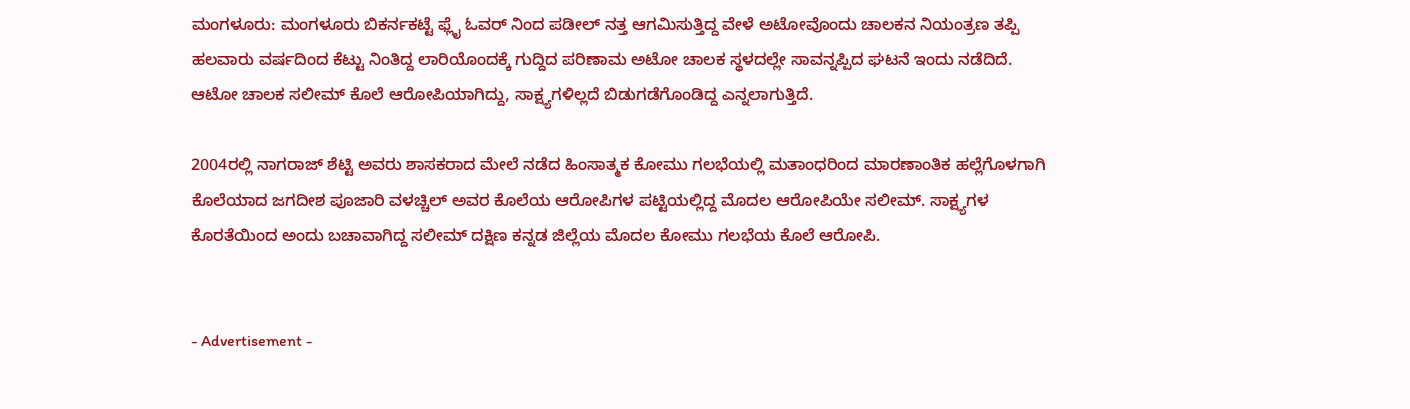ಮಂಗಳೂರು: ಮಂಗಳೂರು ಬಿಕರ್ನಕಟ್ಟೆ ಫ್ಲೈ ಓವರ್ ನಿಂದ ಪಡೀಲ್ ನತ್ತ ಆಗಮಿಸುತ್ತಿದ್ದ ವೇಳೆ ಅಟೋವೊಂದು ಚಾಲಕನ ನಿಯಂತ್ರಣ ತಪ್ಪಿ ಹಲವಾರು ವರ್ಷದಿಂದ ಕೆಟ್ಟು ನಿಂತಿದ್ದ ಲಾರಿಯೊಂದಕ್ಕೆ ಗುದ್ದಿದ ಪರಿಣಾಮ ಅಟೋ ಚಾಲಕ ಸ್ಥಳದಲ್ಲೇ ಸಾವನ್ನಪ್ಪಿದ ಘಟನೆ ಇಂದು ನಡೆದಿದೆ. ಆಟೋ ಚಾಲಕ ಸಲೀಮ್ ಕೊಲೆ ಆರೋಪಿಯಾಗಿದ್ದು, ಸಾಕ್ಷ್ಯಗಳಿಲ್ಲದೆ ಬಿಡುಗಡೆಗೊಂಡಿದ್ದ ಎನ್ನಲಾಗುತ್ತಿದೆ.

2004ರಲ್ಲಿ ನಾಗರಾಜ್ ಶೆಟ್ಟಿ ಅವರು ಶಾಸಕರಾದ ಮೇಲೆ ನಡೆದ ಹಿಂಸಾತ್ಮಕ ಕೋಮು ಗಲಭೆಯಲ್ಲಿ ಮತಾಂಧರಿಂದ ಮಾರಣಾಂತಿಕ ಹಲ್ಲೆಗೊಳಗಾಗಿ ಕೊಲೆಯಾದ ಜಗದೀಶ ಪೂಜಾರಿ ವಳಚ್ಚಿಲ್ ಅವರ ಕೊಲೆಯ ಆರೋಪಿಗಳ ಪಟ್ಟಿಯಲ್ಲಿದ್ದ ಮೊದಲ ಆರೋಪಿಯೇ ಸಲೀಮ್. ಸಾಕ್ಷ್ಯಗಳ ಕೊರತೆಯಿಂದ ಅಂದು ಬಚಾವಾಗಿದ್ದ ಸಲೀಮ್ ದಕ್ಷಿಣ ಕನ್ನಡ ಜಿಲ್ಲೆಯ ಮೊದಲ ಕೋಮು ಗಲಭೆಯ ಕೊಲೆ ಆರೋಪಿ.


- Advertisement -